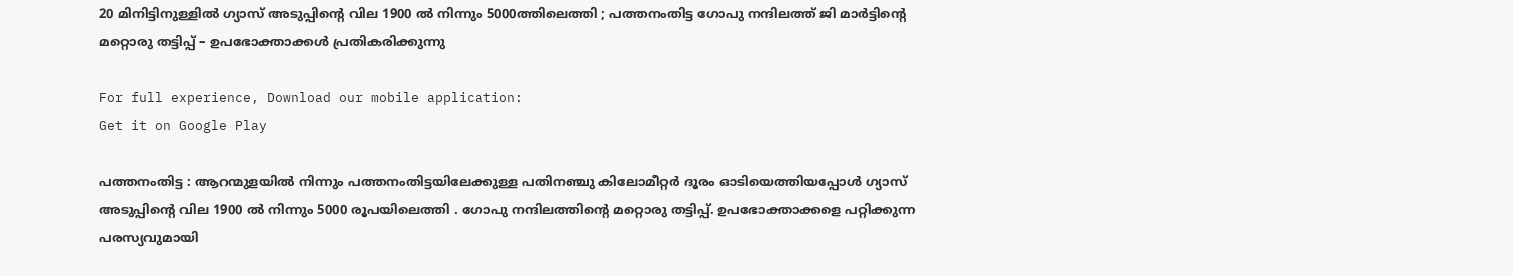20 മിനിട്ടിനുള്ളില്‍ ഗ്യാസ് അടുപ്പിന്റെ വില 1900 ല്‍ നിന്നും 5000ത്തിലെത്തി ; പത്തനംതിട്ട ഗോപു നന്ദിലത്ത് ജി മാര്‍ട്ടിന്റെ മറ്റൊരു തട്ടിപ്പ് – ഉപഭോക്താക്കള്‍ പ്രതികരിക്കുന്നു

For full experience, Download our mobile application:
Get it on Google Play

പത്തനംതിട്ട : ആറന്മുളയില്‍ നിന്നും പത്തനംതിട്ടയിലേക്കുള്ള പതിനഞ്ചു കിലോമീറ്റര്‍ ദൂരം ഓടിയെത്തിയപ്പോള്‍ ഗ്യാസ്  അടുപ്പിന്റെ വില 1900 ല്‍ നിന്നും 5000 രൂപയിലെത്തി . ഗോപു നന്ദിലത്തിന്റെ മറ്റൊരു തട്ടിപ്പ്. ഉപഭോക്താക്കളെ പറ്റിക്കുന്ന പരസ്യവുമായി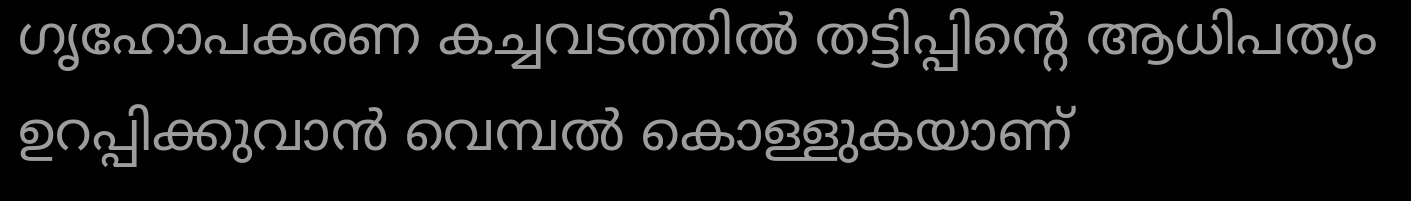ഗൃഹോപകരണ കച്ചവടത്തില്‍ തട്ടിപ്പിന്റെ ആധിപത്യം ഉറപ്പിക്കുവാന്‍ വെമ്പല്‍ കൊള്ളുകയാണ്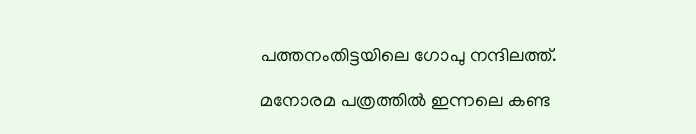പത്തനംതിട്ടയിലെ ഗോപു നന്ദിലത്ത്.

മനോരമ പത്രത്തില്‍ ഇന്നലെ കണ്ട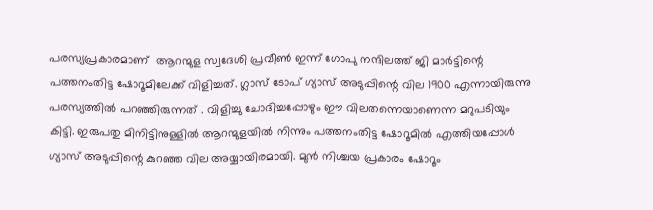പരസ്യപ്രകാരമാണ്  ആറന്മുള സ്വദേശി പ്രവീണ്‍ ഇന്ന് ഗോപു നന്ദിലത്ത് ജി മാര്‍ട്ടിന്റെ പത്തനംതിട്ട ഷോറൂമിലേക്ക് വിളിച്ചത്. ഗ്ലാസ് ടോപ്‌ ഗ്യാസ് അടുപ്പിന്റെ വില 1900 എന്നായിരുന്നു പരസ്യത്തില്‍ പറഞ്ഞിരുന്നത് . വിളിച്ചു ചോദിച്ചപ്പോഴും ഈ വിലതന്നെയാണെന്ന മറുപടിയും കിട്ടി. ഇരുപതു മിനിട്ടിനുള്ളില്‍ ആറന്മുളയില്‍ നിന്നും പത്തനംതിട്ട ഷോറൂമില്‍ എത്തിയപ്പോള്‍ ഗ്യാസ് അടുപ്പിന്റെ കുറഞ്ഞ വില അയ്യായിരമായി. മുന്‍ നിശ്ചയ പ്രകാരം ഷോറൂം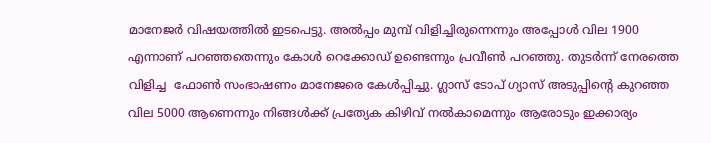മാനേജര്‍ വിഷയത്തില്‍ ഇടപെട്ടു. അല്‍പ്പം മുമ്പ് വിളിച്ചിരുന്നെന്നും അപ്പോള്‍ വില 1900 എന്നാണ് പറഞ്ഞതെന്നും കോള്‍ റെക്കോഡ് ഉണ്ടെന്നും പ്രവീണ്‍ പറഞ്ഞു. തുടര്‍ന്ന് നേരത്തെ വിളിച്ച  ഫോണ്‍ സംഭാഷണം മാനേജരെ കേള്‍പ്പിച്ചു. ഗ്ലാസ്‌ ടോപ്‌ ഗ്യാസ് അടുപ്പിന്റെ കുറഞ്ഞ വില 5000 ആണെന്നും നിങ്ങള്‍ക്ക് പ്രത്യേക കിഴിവ് നല്‍കാമെന്നും ആരോടും ഇക്കാര്യം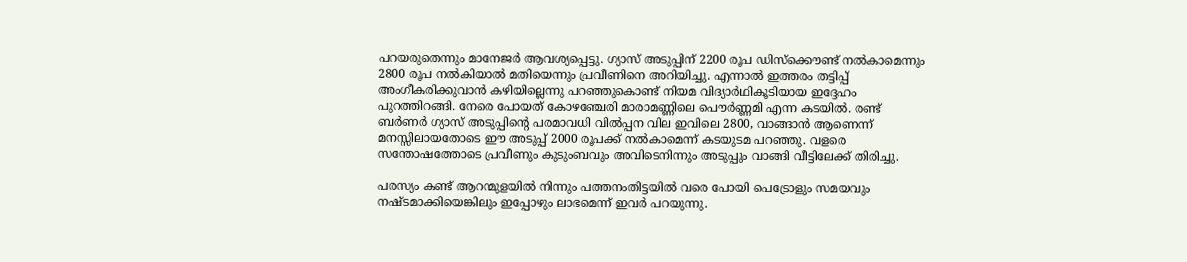പറയരുതെന്നും മാനേജര്‍ ആവശ്യപ്പെട്ടു. ഗ്യാസ് അടുപ്പിന് 2200 രൂപ ഡിസ്ക്കൌണ്ട് നല്‍കാമെന്നും 2800 രൂപ നല്‍കിയാല്‍ മതിയെന്നും പ്രവീണിനെ അറിയിച്ചു. എന്നാല്‍ ഇത്തരം തട്ടിപ്പ് അംഗീകരിക്കുവാന്‍ കഴിയില്ലെന്നു പറഞ്ഞുകൊണ്ട് നിയമ വിദ്യാര്‍ഥികൂടിയായ ഇദ്ദേഹം പുറത്തിറങ്ങി. നേരെ പോയത് കോഴഞ്ചേരി മാരാമണ്ണിലെ പൌര്‍ണ്ണമി എന്ന കടയില്‍. രണ്ട് ബര്‍ണര്‍ ഗ്യാസ് അടുപ്പിന്റെ പരമാവധി വില്‍പ്പന വില ഇവിലെ 2800, വാങ്ങാന്‍ ആണെന്ന് മനസ്സിലായതോടെ ഈ അടുപ്പ് 2000 രൂപക്ക് നല്‍കാമെന്ന് കടയുടമ പറഞ്ഞു. വളരെ സന്തോഷത്തോടെ പ്രവീണും കുടുംബവും അവിടെനിന്നും അടുപ്പും വാങ്ങി വീട്ടിലേക്ക് തിരിച്ചു.

പരസ്യം കണ്ട് ആറന്മുളയില്‍ നിന്നും പത്തനംതിട്ടയില്‍ വരെ പോയി പെട്രോളും സമയവും നഷ്ടമാക്കിയെങ്കിലും ഇപ്പോഴും ലാഭമെന്ന് ഇവര്‍ പറയുന്നു.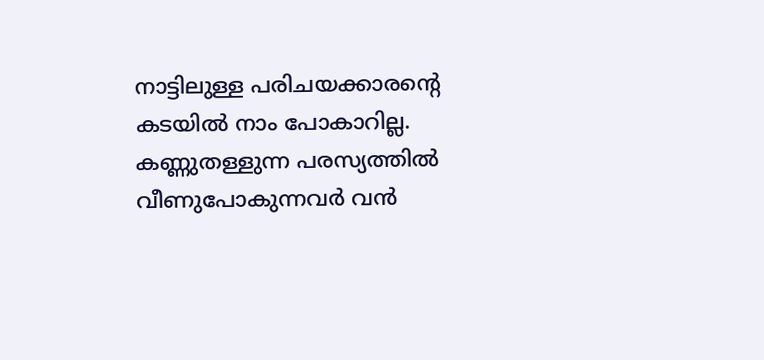നാട്ടിലുള്ള പരിചയക്കാരന്റെ കടയില്‍ നാം പോകാറില്ല. കണ്ണുതള്ളുന്ന പരസ്യത്തില്‍ വീണുപോകുന്നവര്‍ വന്‍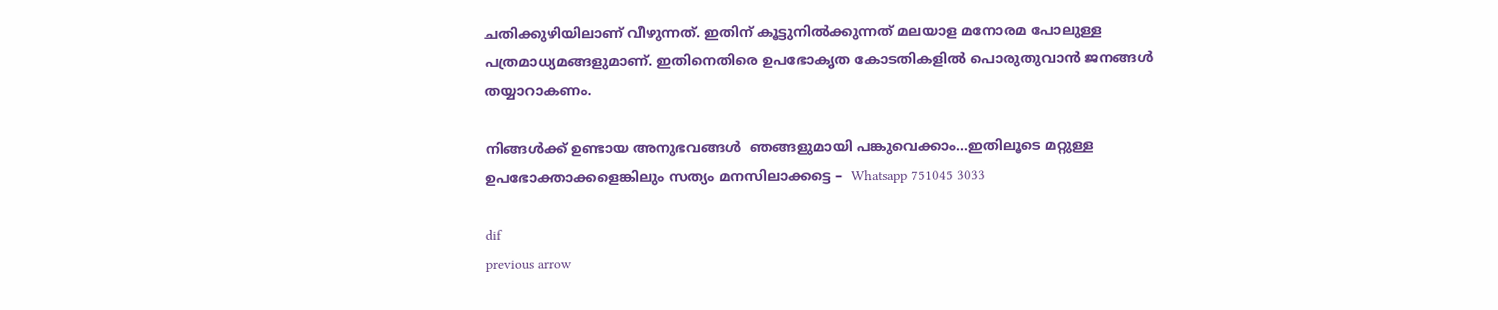ചതിക്കുഴിയിലാണ് വീഴുന്നത്. ഇതിന് കൂട്ടുനില്‍ക്കുന്നത് മലയാള മനോരമ പോലുള്ള പത്രമാധ്യമങ്ങളുമാണ്. ഇതിനെതിരെ ഉപഭോകൃത കോടതികളില്‍ പൊരുതുവാന്‍ ജനങ്ങള്‍ തയ്യാറാകണം.

നിങ്ങള്‍ക്ക് ഉണ്ടായ അനുഭവങ്ങള്‍  ഞങ്ങളുമായി പങ്കുവെക്കാം…ഇതിലൂടെ മറ്റുള്ള ഉപഭോക്താക്കളെങ്കിലും സത്യം മനസിലാക്കട്ടെ –  Whatsapp 751045 3033

dif
previous arrow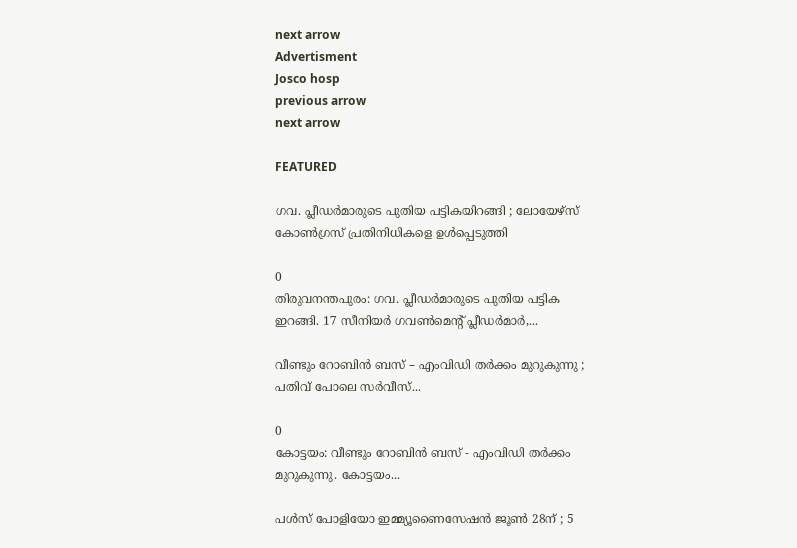next arrow
Advertisment
Josco hosp
previous arrow
next arrow

FEATURED

ഗവ. പ്ലീഡർമാരുടെ പുതിയ പട്ടികയിറങ്ങി ; ലോയേഴ്സ് കോൺഗ്രസ് പ്രതിനിധികളെ ഉൾപ്പെടുത്തി

0
തിരുവനന്തപുരം: ഗവ. പ്ലീഡർമാരുടെ പുതിയ പട്ടിക ഇറങ്ങി. 17 സീനിയർ ഗവൺമെന്റ് പ്ലീഡർമാർ,...

വീണ്ടും റോബിൻ ബസ് – എംവി‍ഡി തർക്കം മുറുകുന്നു ; പതിവ് പോലെ സർവീസ്...

0
കോട്ടയം: വീണ്ടും റോബിൻ ബസ് - എംവി‍ഡി തർക്കം മുറുകുന്നു. കോട്ടയം...

പൾസ് പോളിയോ ഇമ്മ്യൂണൈസേഷൻ ജൂൺ 28ന് ; 5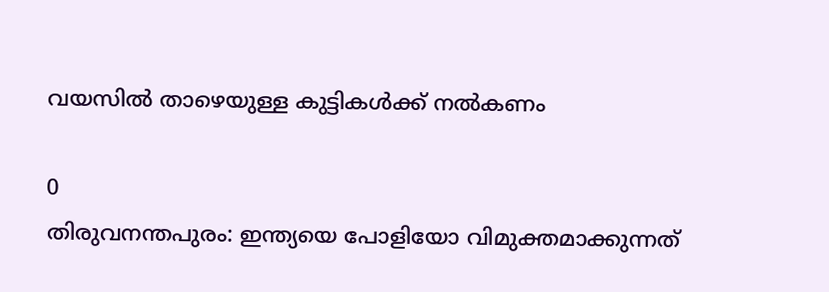വയസിൽ താഴെയുള്ള കുട്ടികൾക്ക് നൽകണം

0
തിരുവനന്തപുരം: ഇന്ത്യയെ പോളിയോ വിമുക്തമാക്കുന്നത്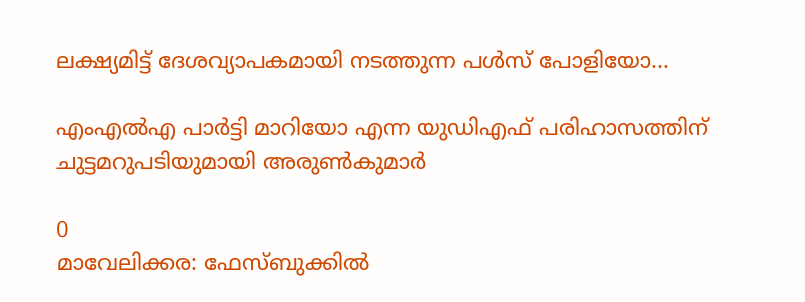ലക്ഷ്യമിട്ട് ദേശവ്യാപകമായി നടത്തുന്ന പൾസ് പോളിയോ...

എംഎൽഎ പാർട്ടി മാറിയോ എന്ന യുഡിഎഫ് പരിഹാസത്തിന് ചുട്ടമറുപടിയുമായി അരുൺകുമാർ

0
മാവേലിക്കര: ഫേസ്ബുക്കിൽ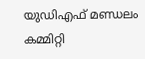യുഡിഎഫ് മണ്ഡലം കമ്മിറ്റി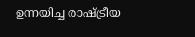ഉന്നയിച്ച രാഷ്ട്രീയ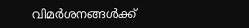വിമർശനങ്ങൾക്ക്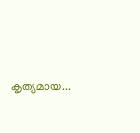കൃത്യമായ...